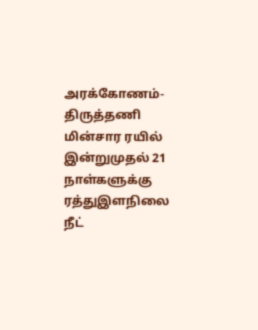அரக்கோணம்-திருத்தணி மின்சார ரயில் இன்றுமுதல் 21 நாள்களுக்கு ரத்துஇளநிலை நீட்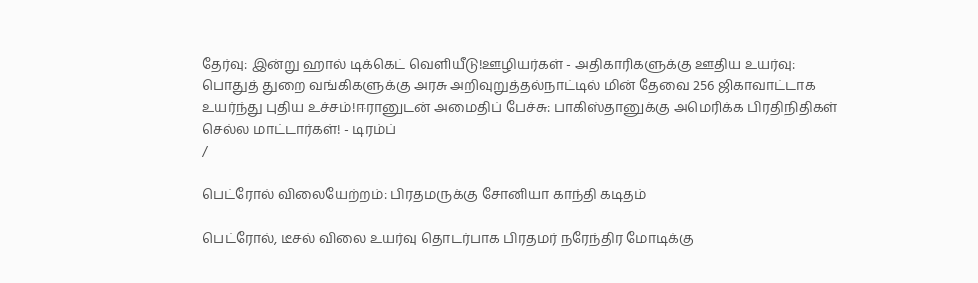தேர்வு: இன்று ஹால் டிக்கெட் வெளியீடு!ஊழியர்கள் - அதிகாரிகளுக்கு ஊதிய உயர்வு: பொதுத் துறை வங்கிகளுக்கு அரசு அறிவுறுத்தல்நாட்டில் மின் தேவை 256 ஜிகாவாட்டாக உயர்ந்து புதிய உச்சம்!ஈரானுடன் அமைதிப் பேச்சு: பாகிஸ்தானுக்கு அமெரிக்க பிரதிநிதிகள் செல்ல மாட்டார்கள்! - டிரம்ப்
/

பெட்ரோல் விலையேற்றம்: பிரதமருக்கு சோனியா காந்தி கடிதம்

பெட்ரோல், டீசல் விலை உயர்வு தொடர்பாக பிரதமர் நரேந்திர மோடிக்கு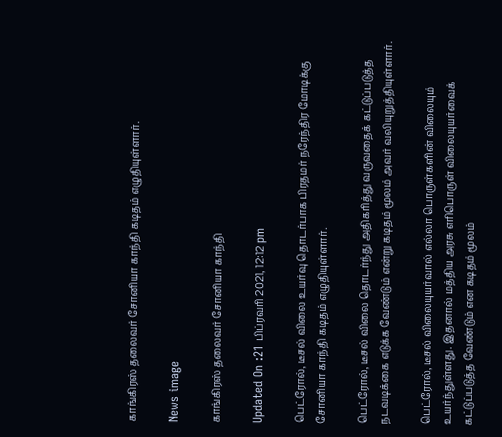காங்கிரஸ் தலைவர் சோனியா காந்தி கடிதம் எழுதியுள்ளார்.

News image

காங்கிரஸ் தலைவர் சோனியா காந்தி

Updated On :21 பிப்ரவரி 2021, 12:12 pm

பெட்ரோல், டீசல் விலை உயர்வு தொடர்பாக பிரதமர் நரேந்திர மோடிக்கு சோனியா காந்தி கடிதம் எழுதியுள்ளார்.

பெட்ரோல், டீசல் விலை தொடர்ந்து அதிகரித்து வருவதைக் கட்டுப்படுத்த நடவடிக்கை எடுக்க வேண்டும் என்று கடிதம் மூலம் அவர் வலியுறுத்தியுள்ளார்.

பெட்ரோல், டீசல் விலையுயர்வால் எல்லா பொருள்களின் விலையும் உயர்ந்துள்ளது. இதனால் மத்திய அரசு எரிபொருள் விலையுயர்வைக் கட்டுப்படுத்த வேண்டும் என கடிதம் மூலம்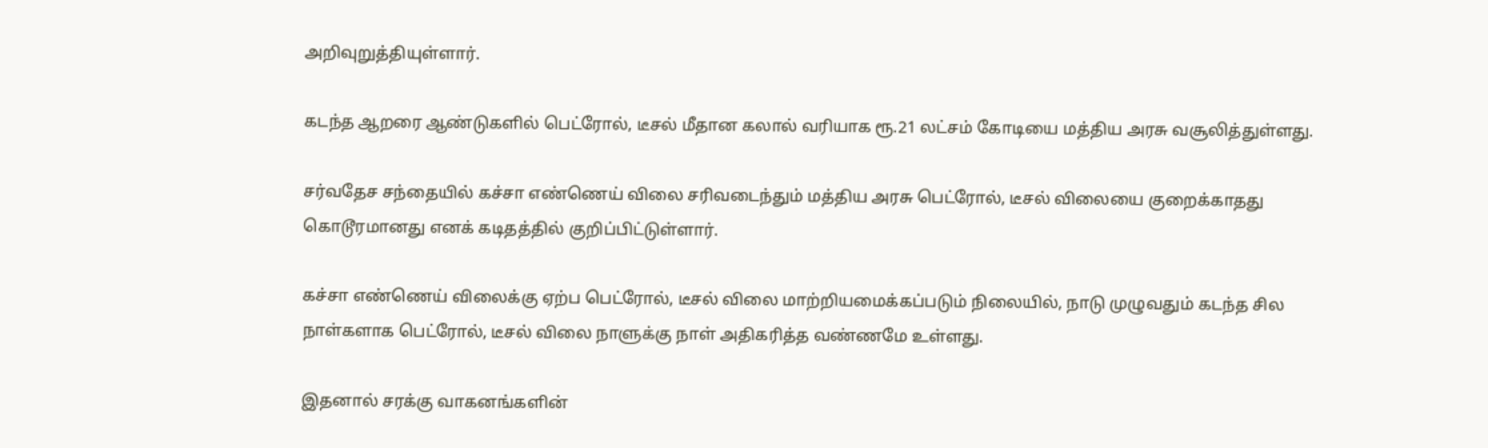அறிவுறுத்தியுள்ளார்.

கடந்த ஆறரை ஆண்டுகளில் பெட்ரோல், டீசல் மீதான கலால் வரியாக ரூ.21 லட்சம் கோடியை மத்திய அரசு வசூலித்துள்ளது.

சர்வதேச சந்தையில் கச்சா எண்ணெய் விலை சரிவடைந்தும் மத்திய அரசு பெட்ரோல், டீசல் விலையை குறைக்காதது கொடூரமானது எனக் கடிதத்தில் குறிப்பிட்டுள்ளார்.

கச்சா எண்ணெய் விலைக்கு ஏற்ப பெட்ரோல், டீசல் விலை மாற்றியமைக்கப்படும் நிலையில், நாடு முழுவதும் கடந்த சில நாள்களாக பெட்ரோல், டீசல் விலை நாளுக்கு நாள் அதிகரித்த வண்ணமே உள்ளது.

இதனால் சரக்கு வாகனங்களின்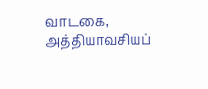வாடகை, அத்தியாவசியப்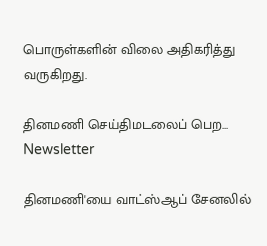பொருள்களின் விலை அதிகரித்து வருகிறது.

தினமணி செய்திமடலைப் பெற... Newsletter

தினமணி'யை வாட்ஸ்ஆப் சேனலில்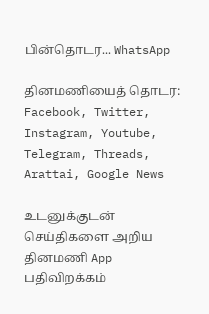பின்தொடர... WhatsApp

தினமணியைத் தொடர: Facebook, Twitter, Instagram, Youtube, Telegram, Threads, Arattai, Google News

உடனுக்குடன் செய்திகளை அறிய தினமணி App பதிவிறக்கம்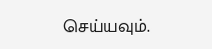செய்யவும்.